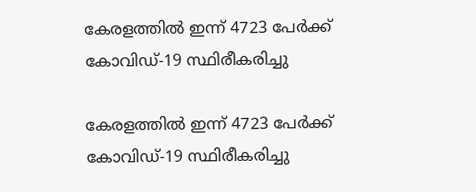കേരളത്തില്‍ ഇന്ന് 4723 പേര്‍ക്ക് കോവിഡ്-19 സ്ഥിരീകരിച്ചു

കേരളത്തില്‍ ഇന്ന് 4723 പേര്‍ക്ക് കോവിഡ്-19 സ്ഥിരീകരിച്ചു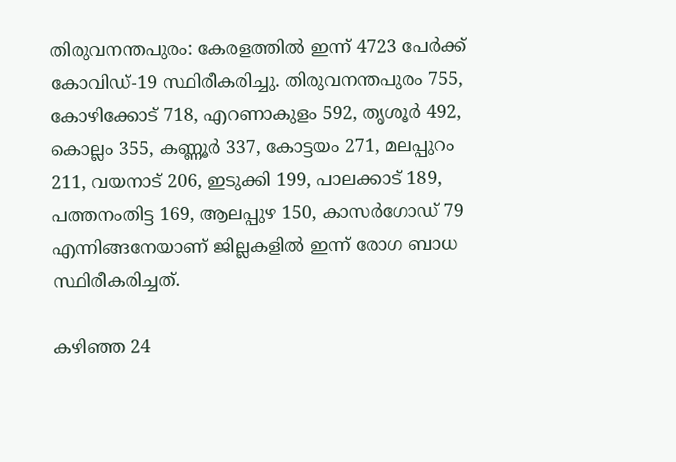തിരുവനന്തപുരം: കേരളത്തില്‍ ഇന്ന് 4723 പേര്‍ക്ക് കോവിഡ്-19 സ്ഥിരീകരിച്ചു. തിരുവനന്തപുരം 755, കോഴിക്കോട് 718, എറണാകുളം 592, തൃശൂര്‍ 492, കൊല്ലം 355, കണ്ണൂര്‍ 337, കോട്ടയം 271, മലപ്പുറം 211, വയനാട് 206, ഇടുക്കി 199, പാലക്കാട് 189, പത്തനംതിട്ട 169, ആലപ്പുഴ 150, കാസര്‍ഗോഡ് 79 എന്നിങ്ങനേയാണ് ജില്ലകളില്‍ ഇന്ന് രോഗ ബാധ സ്ഥിരീകരിച്ചത്.

കഴിഞ്ഞ 24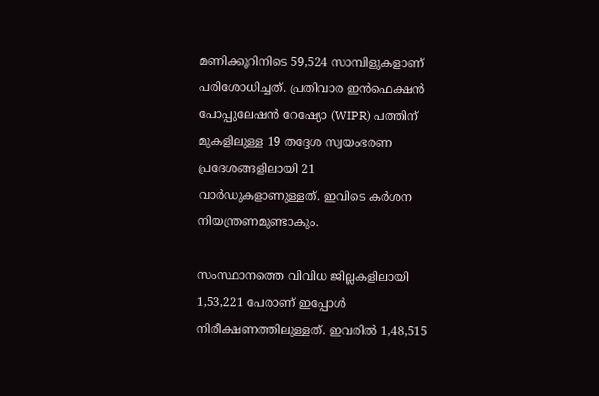മണിക്കൂറിനിടെ 59,524 സാമ്പിളുകളാണ് പരിശോധിച്ചത്. പ്രതിവാര ഇന്‍ഫെക്ഷന്‍ പോപ്പുലേഷന്‍ റേഷ്യോ (WIPR) പത്തിന് മുകളിലുള്ള 19 തദ്ദേശ സ്വയംഭരണ പ്രദേശങ്ങളിലായി 21 വാര്‍ഡുകളാണുള്ളത്. ഇവിടെ കര്‍ശന നിയന്ത്രണമുണ്ടാകും.

സംസ്ഥാനത്തെ വിവിധ ജില്ലകളിലായി 1,53,221 പേരാണ് ഇപ്പോള്‍ നിരീക്ഷണത്തിലുള്ളത്. ഇവരില്‍ 1,48,515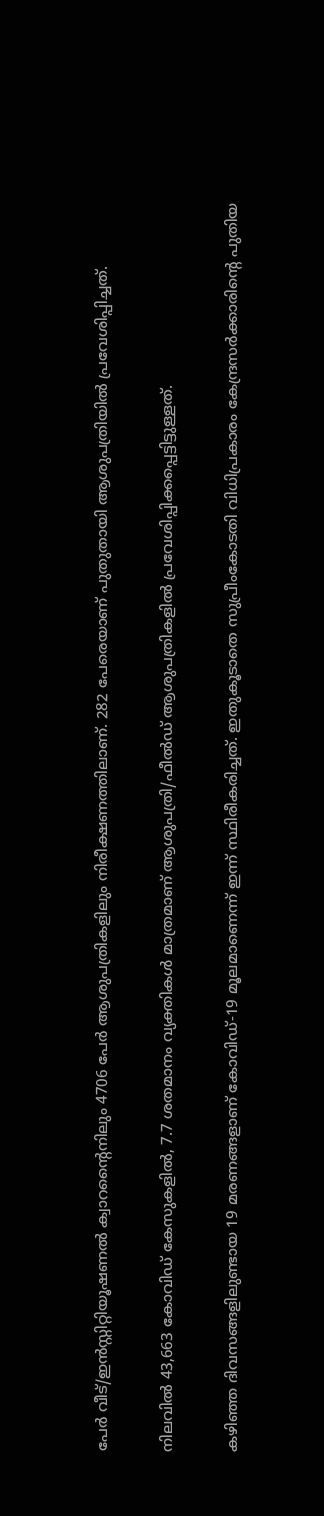പേര്‍ വീട്/ഇന്‍സ്റ്റിറ്റിയൂഷണല്‍ ക്വാറന്റൈനിലും 4706 പേര്‍ ആശുപത്രികളിലും നിരീക്ഷണത്തിലാണ്. 282 പേരെയാണ് പുതുതായി ആശുപത്രിയില്‍ പ്രവേശിപ്പിച്ചത്.

നിലവില്‍ 43,663 കോവിഡ് കേസുകളില്‍, 7.7 ശതമാനം വ്യക്തികള്‍ മാത്രമാണ് ആശുപത്രി/ഫീല്‍ഡ് ആശുപത്രികളില്‍ പ്രവേശിപ്പിക്കപ്പെട്ടിട്ടുള്ളത്.

കഴിഞ്ഞ ദിവസങ്ങളിലുണ്ടായ 19 മരണങ്ങളാണ് കോവിഡ്-19 മൂലമാണെന്ന് ഇന്ന് സ്ഥിരീകരിച്ചത്. ഇതുകൂടാതെ സുപ്രീംകോടതി വിധിപ്രകാരം കേന്ദ്രസര്‍ക്കാരിന്റെ പുതിയ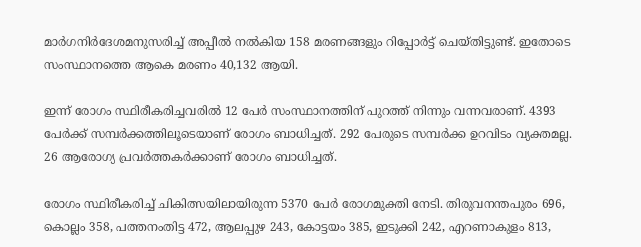മാര്‍ഗനിര്‍ദേശമനുസരിച്ച് അപ്പീല്‍ നല്‍കിയ 158 മരണങ്ങളും റിപ്പോര്‍ട്ട് ചെയ്തിട്ടുണ്ട്. ഇതോടെ സംസ്ഥാനത്തെ ആകെ മരണം 40,132 ആയി.

ഇന്ന് രോഗം സ്ഥിരീകരിച്ചവരില്‍ 12 പേര്‍ സംസ്ഥാനത്തിന് പുറത്ത് നിന്നും വന്നവരാണ്. 4393 പേര്‍ക്ക് സമ്പര്‍ക്കത്തിലൂടെയാണ് രോഗം ബാധിച്ചത്. 292 പേരുടെ സമ്പര്‍ക്ക ഉറവിടം വ്യക്തമല്ല. 26 ആരോഗ്യ പ്രവര്‍ത്തകര്‍ക്കാണ് രോഗം ബാധിച്ചത്.

രോഗം സ്ഥിരീകരിച്ച് ചികിത്സയിലായിരുന്ന 5370 പേര്‍ രോഗമുക്തി നേടി. തിരുവനന്തപുരം 696, കൊല്ലം 358, പത്തനംതിട്ട 472, ആലപ്പുഴ 243, കോട്ടയം 385, ഇടുക്കി 242, എറണാകുളം 813,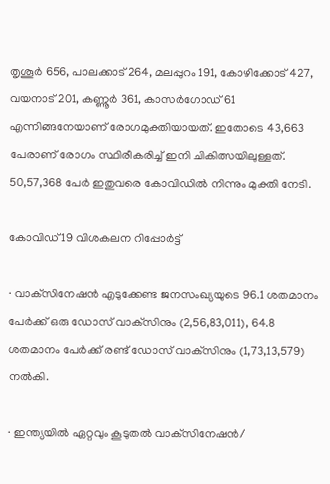തൃശൂര്‍ 656, പാലക്കാട് 264, മലപ്പുറം 191, കോഴിക്കോട് 427, വയനാട് 201, കണ്ണൂര്‍ 361, കാസര്‍ഗോഡ് 61 എന്നിങ്ങനേയാണ് രോഗമുക്തിയായത്. ഇതോടെ 43,663 പേരാണ് രോഗം സ്ഥിരീകരിച്ച് ഇനി ചികിത്സയിലുള്ളത്. 50,57,368 പേര്‍ ഇതുവരെ കോവിഡില്‍ നിന്നും മുക്തി നേടി.

കോവിഡ് 19 വിശകലന റിപ്പോര്‍ട്ട്

· വാക്‌സിനേഷന്‍ എടുക്കേണ്ട ജനസംഖ്യയുടെ 96.1 ശതമാനം പേര്‍ക്ക് ഒരു ഡോസ് വാക്‌സിനും (2,56,83,011), 64.8 ശതമാനം പേര്‍ക്ക് രണ്ട് ഡോസ് വാക്‌സിനും (1,73,13,579) നല്‍കി.

· ഇന്ത്യയില്‍ ഏറ്റവും കൂടുതല്‍ വാക്‌സിനേഷന്‍/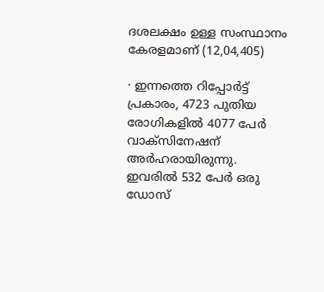ദശലക്ഷം ഉള്ള സംസ്ഥാനം കേരളമാണ് (12,04,405)

· ഇന്നത്തെ റിപ്പോര്‍ട്ട് പ്രകാരം, 4723 പുതിയ രോഗികളില്‍ 4077 പേര്‍ വാക്‌സിനേഷന് അര്‍ഹരായിരുന്നു. ഇവരില്‍ 532 പേര്‍ ഒരു ഡോസ്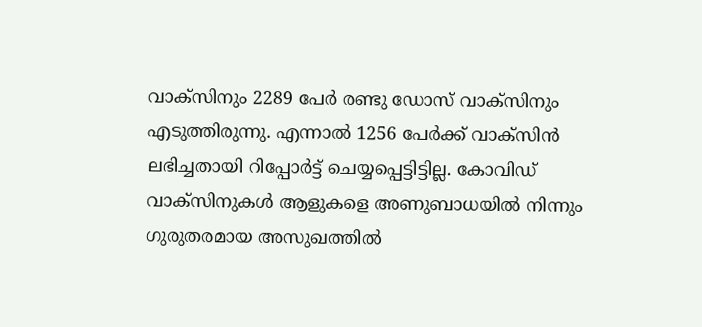വാക്‌സിനും 2289 പേര്‍ രണ്ടു ഡോസ് വാക്‌സിനും എടുത്തിരുന്നു. എന്നാല്‍ 1256 പേര്‍ക്ക് വാക്‌സിന്‍ ലഭിച്ചതായി റിപ്പോര്‍ട്ട് ചെയ്യപ്പെട്ടിട്ടില്ല. കോവിഡ് വാക്‌സിനുകള്‍ ആളുകളെ അണുബാധയില്‍ നിന്നും ഗുരുതരമായ അസുഖത്തില്‍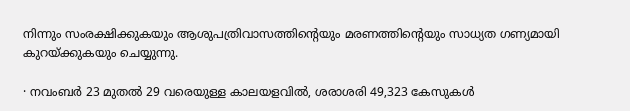നിന്നും സംരക്ഷിക്കുകയും ആശുപത്രിവാസത്തിന്റെയും മരണത്തിന്റെയും സാധ്യത ഗണ്യമായി കുറയ്ക്കുകയും ചെയ്യുന്നു.

· നവംബര്‍ 23 മുതല്‍ 29 വരെയുള്ള കാലയളവില്‍, ശരാശരി 49,323 കേസുകള്‍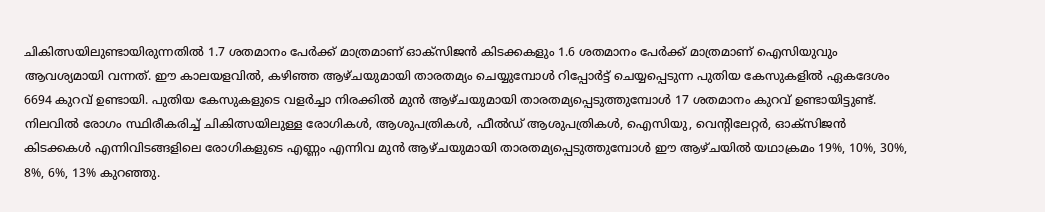ചികിത്സയിലുണ്ടായിരുന്നതില്‍ 1.7 ശതമാനം പേര്‍ക്ക് മാത്രമാണ് ഓക്‌സിജന്‍ കിടക്കകളും 1.6 ശതമാനം പേര്‍ക്ക് മാത്രമാണ് ഐസിയുവും ആവശ്യമായി വന്നത്. ഈ കാലയളവില്‍, കഴിഞ്ഞ ആഴ്ചയുമായി താരതമ്യം ചെയ്യുമ്പോള്‍ റിപ്പോര്‍ട്ട് ചെയ്യപ്പെടുന്ന പുതിയ കേസുകളില്‍ ഏകദേശം 6694 കുറവ് ഉണ്ടായി. പുതിയ കേസുകളുടെ വളര്‍ച്ചാ നിരക്കില്‍ മുന്‍ ആഴ്ചയുമായി താരതമ്യപ്പെടുത്തുമ്പോള്‍ 17 ശതമാനം കുറവ് ഉണ്ടായിട്ടുണ്ട്. നിലവില്‍ രോഗം സ്ഥിരീകരിച്ച് ചികിത്സയിലുള്ള രോഗികള്‍, ആശുപത്രികള്‍, ഫീല്‍ഡ് ആശുപത്രികള്‍, ഐസിയു, വെന്റിലേറ്റര്‍, ഓക്‌സിജന്‍ കിടക്കകള്‍ എന്നിവിടങ്ങളിലെ രോഗികളുടെ എണ്ണം എന്നിവ മുന്‍ ആഴ്ചയുമായി താരതമ്യപ്പെടുത്തുമ്പോള്‍ ഈ ആഴ്ചയില്‍ യഥാക്രമം 19%, 10%, 30%, 8%, 6%, 13% കുറഞ്ഞു.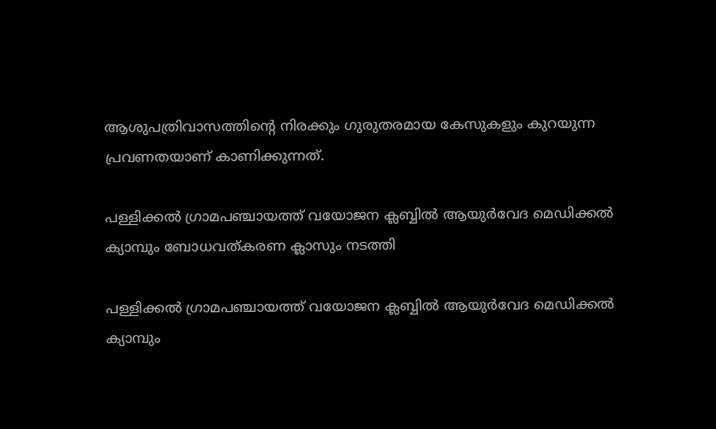ആശുപത്രിവാസത്തിന്റെ നിരക്കും ഗുരുതരമായ കേസുകളും കുറയുന്ന പ്രവണതയാണ് കാണിക്കുന്നത്.

പള്ളിക്കൽ ഗ്രാമപഞ്ചായത്ത് വയോജന ക്ലബ്ബിൽ ആയുർവേദ മെഡിക്കൽ ക്യാമ്പും ബോധവത്കരണ ക്ലാസും നടത്തി

പള്ളിക്കൽ ഗ്രാമപഞ്ചായത്ത് വയോജന ക്ലബ്ബിൽ ആയുർവേദ മെഡിക്കൽ ക്യാമ്പും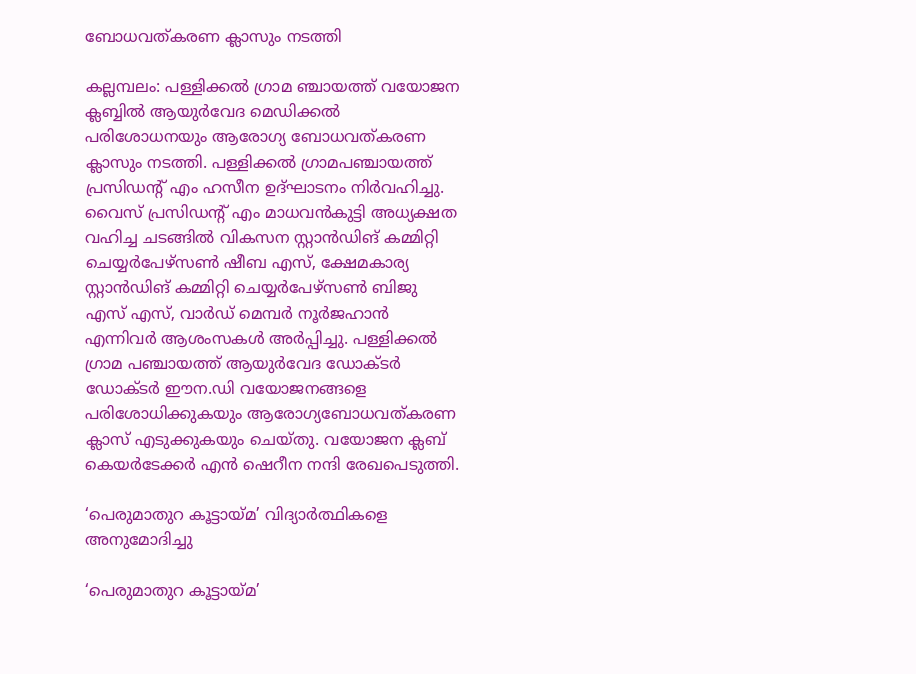ബോധവത്കരണ ക്ലാസും നടത്തി

കല്ലമ്പലം: പള്ളിക്കൽ ഗ്രാമ ഞ്ചായത്ത്‌ വയോജന ക്ലബ്ബിൽ ആയുർവേദ മെഡിക്കൽ പരിശോധനയും ആരോഗ്യ ബോധവത്കരണ ക്ലാസും നടത്തി. പള്ളിക്കൽ ഗ്രാമപഞ്ചായത്ത് പ്രസിഡന്റ് എം ഹസീന ഉദ്ഘാടനം നിർവഹിച്ചു. വൈസ് പ്രസിഡന്റ്‌ എം മാധവൻകുട്ടി അധ്യക്ഷത വഹിച്ച ചടങ്ങിൽ വികസന സ്റ്റാൻഡിങ് കമ്മിറ്റി ചെയ്യർപേഴ്സൺ ഷീബ എസ്‌, ക്ഷേമകാര്യ സ്റ്റാൻഡിങ് കമ്മിറ്റി ചെയ്യർപേഴ്സൺ ബിജു എസ് എസ്‌, വാർഡ് മെമ്പർ നൂർജഹാൻ എന്നിവർ ആശംസകൾ അർപ്പിച്ചു. പള്ളിക്കൽ ഗ്രാമ പഞ്ചായത്ത്‌ ആയുർവേദ ഡോക്ടർ ഡോക്ടർ ഈന.ഡി വയോജനങ്ങളെ പരിശോധിക്കുകയും ആരോഗ്യബോധവത്കരണ ക്ലാസ് എടുക്കുകയും ചെയ്തു. വയോജന ക്ലബ്‌ കെയർടേക്കർ എൻ ഷെറീന നന്ദി രേഖപെടുത്തി.

‘പെരുമാതുറ കൂട്ടായ്മ’ വിദ്യാർത്ഥികളെ അനുമോദിച്ചു

‘പെരുമാതുറ കൂട്ടായ്മ’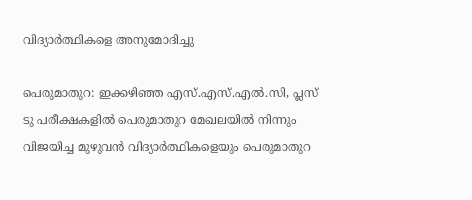വിദ്യാർത്ഥികളെ അനുമോദിച്ചു

പെരുമാതുറ: ഇക്കഴിഞ്ഞ എസ്.എസ്.എൽ.സി, പ്ലസ് ടു പരീക്ഷകളിൽ പെരുമാതുറ മേഖലയിൽ നിന്നും വിജയിച്ച മുഴുവൻ വിദ്യാർത്ഥികളെയും പെരുമാതുറ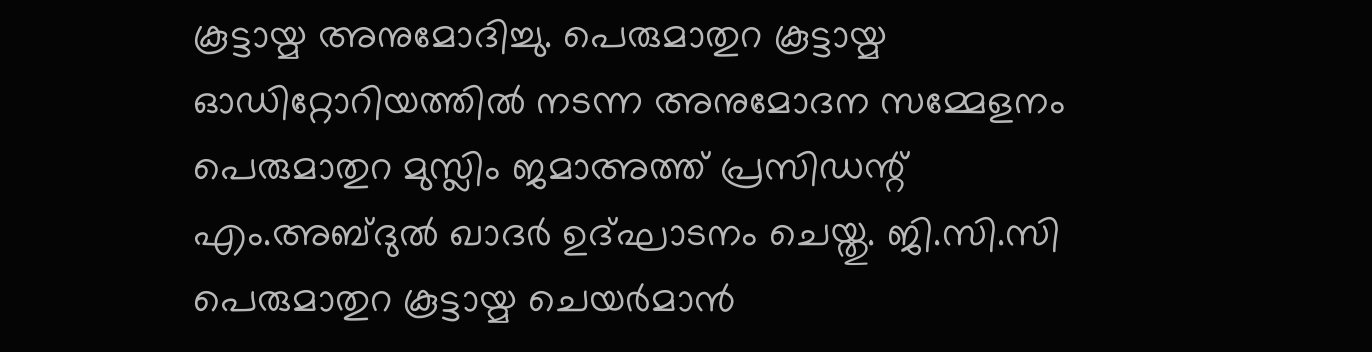കൂട്ടായ്മ അനുമോദിച്ചു. പെരുമാതുറ കൂട്ടായ്മ ഓഡിറ്റോറിയത്തിൽ നടന്ന അനുമോദന സമ്മേളനം പെരുമാതുറ മുസ്ലിം ജമാഅത്ത് പ്രസിഡന്റ്‌ എം.അബ്ദുൽ ഖാദർ ഉദ്ഘാടനം ചെയ്തു. ജി.സി.സി പെരുമാതുറ കൂട്ടായ്മ ചെയർമാൻ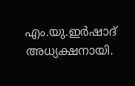എം.യു.ഇർഷാദ് അധ്യക്ഷനായി.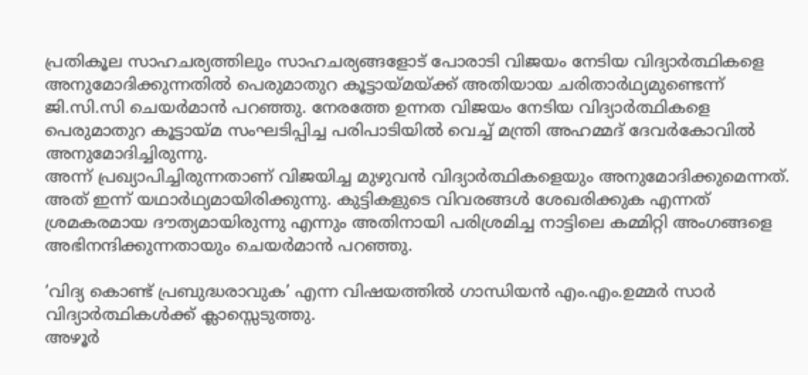പ്രതികൂല സാഹചര്യത്തിലും സാഹചര്യങ്ങളോട് പോരാടി വിജയം നേടിയ വിദ്യാർത്ഥികളെ അനുമോദിക്കുന്നതിൽ പെരുമാതുറ കൂട്ടായ്മയ്ക്ക് അതിയായ ചരിതാർഥ്യമുണ്ടെന്ന് ജി.സി.സി ചെയർമാൻ പറഞ്ഞു. നേരത്തേ ഉന്നത വിജയം നേടിയ വിദ്യാർത്ഥികളെ പെരുമാതുറ കൂട്ടായ്മ സംഘടിപ്പിച്ച പരിപാടിയിൽ വെച്ച് മന്ത്രി അഹമ്മദ് ദേവർകോവിൽ അനുമോദിച്ചിരുന്നു.
അന്ന് പ്രഖ്യാപിച്ചിരുന്നതാണ് വിജയിച്ച മുഴുവൻ വിദ്യാർത്ഥികളെയും അനുമോദിക്കുമെന്നത്. അത് ഇന്ന് യഥാർഥ്യമായിരിക്കുന്നു. കുട്ടികളുടെ വിവരങ്ങൾ ശേഖരിക്കുക എന്നത് ശ്രമകരമായ ദൗത്യമായിരുന്നു എന്നും അതിനായി പരിശ്രമിച്ച നാട്ടിലെ കമ്മിറ്റി അംഗങ്ങളെ അഭിനന്ദിക്കുന്നതായും ചെയർമാൻ പറഞ്ഞു.

‘വിദ്യ കൊണ്ട് പ്രബുദ്ധരാവുക’ എന്ന വിഷയത്തിൽ ഗാന്ധിയൻ എം.എം.ഉമ്മർ സാർ വിദ്യാർത്ഥികൾക്ക് ക്ലാസ്സെടുത്തു.
അഴൂർ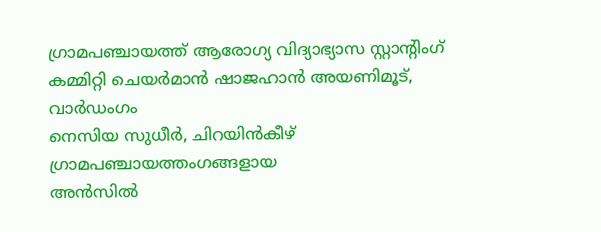ഗ്രാമപഞ്ചായത്ത്‌ ആരോഗ്യ വിദ്യാഭ്യാസ സ്റ്റാന്റിംഗ് കമ്മിറ്റി ചെയർമാൻ ഷാജഹാൻ അയണിമൂട്, വാർഡംഗം
നെസിയ സുധീർ, ചിറയിൻകീഴ് ഗ്രാമപഞ്ചായത്തംഗങ്ങളായ
അൻസിൽ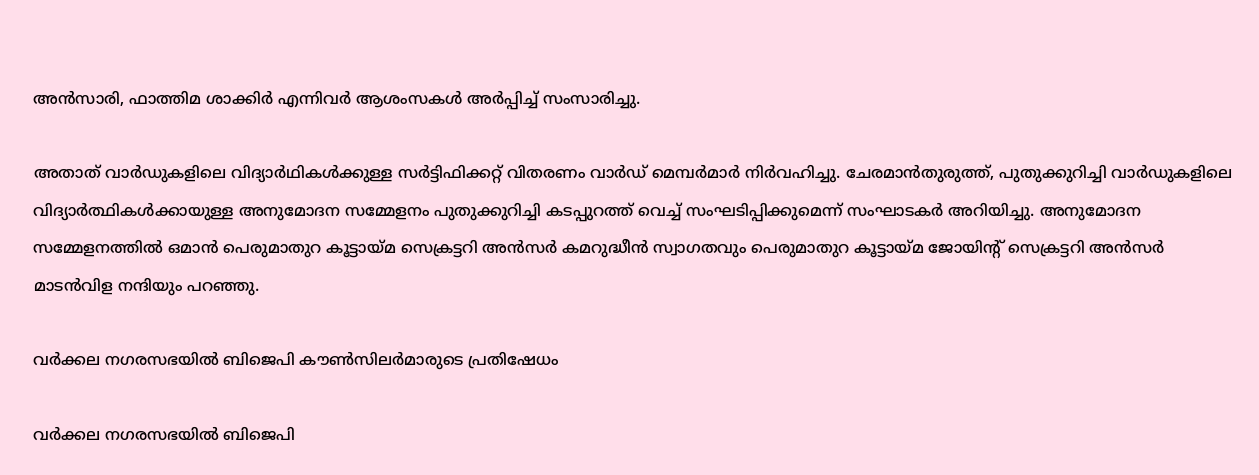അൻസാരി, ഫാത്തിമ ശാക്കിർ എന്നിവർ ആശംസകൾ അർപ്പിച്ച് സംസാരിച്ചു.

അതാത് വാർഡുകളിലെ വിദ്യാർഥികൾക്കുള്ള സർട്ടിഫിക്കറ്റ് വിതരണം വാർഡ് മെമ്പർമാർ നിർവഹിച്ചു. ചേരമാൻതുരുത്ത്, പുതുക്കുറിച്ചി വാർഡുകളിലെ വിദ്യാർത്ഥികൾക്കായുള്ള അനുമോദന സമ്മേളനം പുതുക്കുറിച്ചി കടപ്പുറത്ത് വെച്ച് സംഘടിപ്പിക്കുമെന്ന് സംഘാടകർ അറിയിച്ചു. അനുമോദന സമ്മേളനത്തിൽ ഒമാൻ പെരുമാതുറ കൂട്ടായ്മ സെക്രട്ടറി അൻസർ കമറുദ്ധീൻ സ്വാഗതവും പെരുമാതുറ കൂട്ടായ്മ ജോയിന്റ് സെക്രട്ടറി അൻസർ മാടൻവിള നന്ദിയും പറഞ്ഞു.

വർക്കല നഗരസഭയിൽ ബിജെപി കൗൺസിലർമാരുടെ പ്രതിഷേധം

വർക്കല നഗരസഭയിൽ ബിജെപി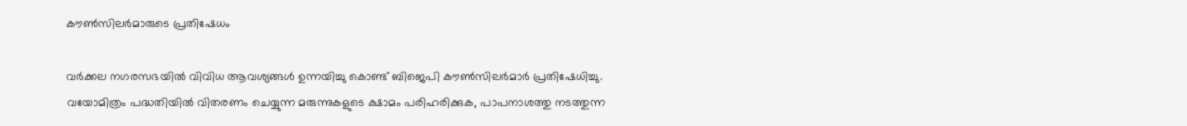കൗൺസിലർമാരുടെ പ്രതിഷേധം

വർക്കല നഗരസഭയിൽ വിവിധ ആവശ്യങ്ങൾ ഉന്നയിച്ചു കൊണ്ട് ബിജെപി കൗൺസിലർമാർ പ്രതിഷേധിച്ചു. വയോമിത്രം പദ്ധതിയിൽ വിതരണം ചെയ്യുന്ന മരുന്നുകളുടെ ക്ഷാമം പരിഹരിക്കുക, പാപനാശത്തു നടത്തുന്ന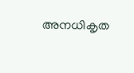അനധികൃത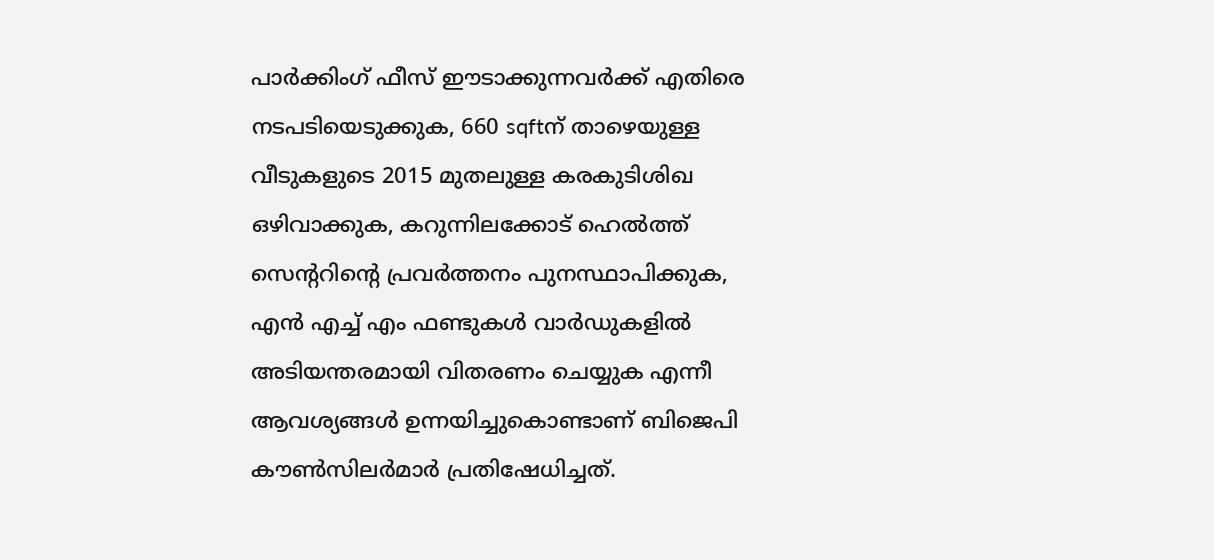പാർക്കിംഗ് ഫീസ് ഈടാക്കുന്നവർക്ക് എതിരെ നടപടിയെടുക്കുക, 660 sqftന് താഴെയുള്ള വീടുകളുടെ 2015 മുതലുള്ള കരകുടിശിഖ ഒഴിവാക്കുക, കറുന്നിലക്കോട് ഹെൽത്ത്‌ സെന്ററിന്റെ പ്രവർത്തനം പുനസ്ഥാപിക്കുക, എൻ എച്ച് എം ഫണ്ടുകൾ വാർഡുകളിൽ അടിയന്തരമായി വിതരണം ചെയ്യുക എന്നീ ആവശ്യങ്ങൾ ഉന്നയിച്ചുകൊണ്ടാണ് ബിജെപി കൗൺസിലർമാർ പ്രതിഷേധിച്ചത്.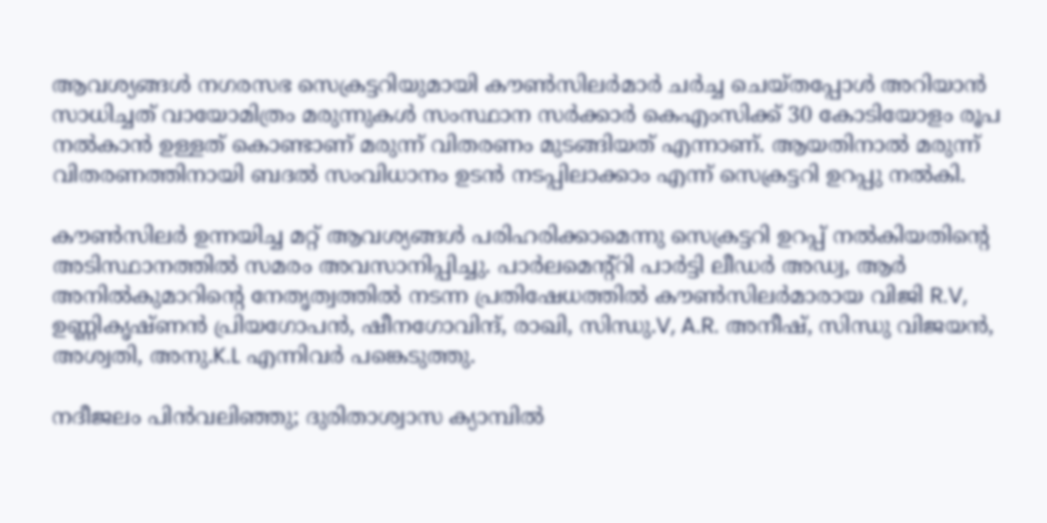ആവശ്യങ്ങൾ നഗരസഭ സെക്രട്ടറിയുമായി കൗൺസിലർമാർ ചർച്ച ചെയ്തപ്പോൾ അറിയാൻ സാധിച്ചത് വായോമിത്രം മരുന്നുകൾ സംസ്ഥാന സർക്കാർ കെഎംസിക്ക് 30 കോടിയോളം രൂപ നൽകാൻ ഉള്ളത് കൊണ്ടാണ് മരുന്ന് വിതരണം മുടങ്ങിയത് എന്നാണ്. ആയതിനാൽ മരുന്ന് വിതരണത്തിനായി ബദൽ സംവിധാനം ഉടൻ നടപ്പിലാക്കാം എന്ന് സെക്രട്ടറി ഉറപ്പു നൽകി.

കൗൺസിലർ ഉന്നയിച്ച മറ്റ് ആവശ്യങ്ങൾ പരിഹരിക്കാമെന്നു സെക്രട്ടറി ഉറപ്പ് നൽകിയതിന്റെ അടിസ്ഥാനത്തിൽ സമരം അവസാനിപ്പിച്ചു. പാർലമെന്റ്റി പാർട്ടി ലീഡർ അഡ്വ, ആർ അനിൽകുമാറിന്റെ നേതൃത്വത്തിൽ നടന്ന പ്രതിഷേധത്തിൽ കൗൺസിലർമാരായ വിജി R.V, ഉണ്ണികൃഷ്ണൻ പ്രിയഗോപൻ, ഷീനഗോവിന്ദ്, രാഖി, സിന്ധു.V, A.R. അനീഷ്, സിന്ധു വിജയൻ, അശ്വതി, അനു.K.L എന്നിവർ പങ്കെടുത്തു.

നദീജലം പിൻവലിഞ്ഞു; ദുരിതാശ്വാസ ക്യാമ്പിൽ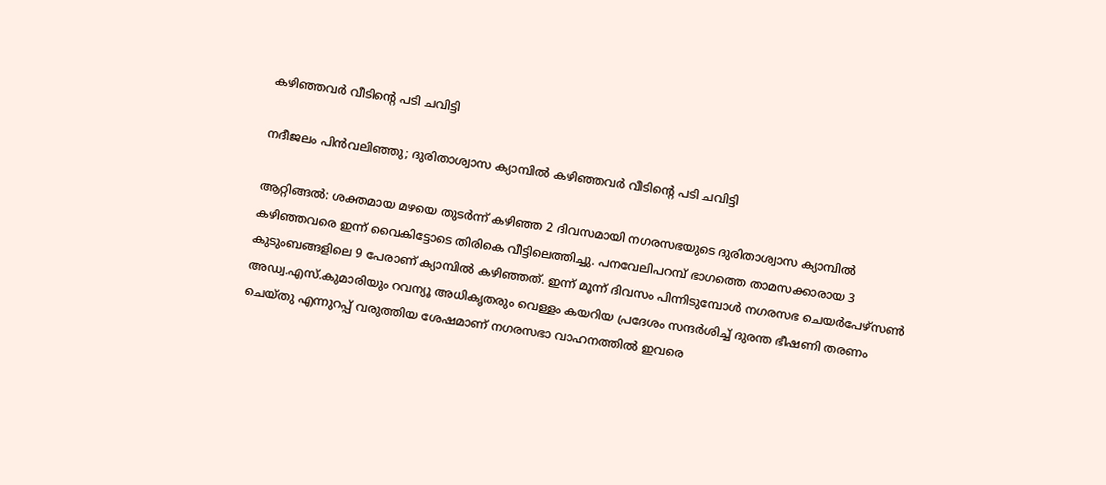കഴിഞ്ഞവർ വീടിന്റെ പടി ചവിട്ടി

നദീജലം പിൻവലിഞ്ഞു; ദുരിതാശ്വാസ ക്യാമ്പിൽ കഴിഞ്ഞവർ വീടിന്റെ പടി ചവിട്ടി

ആറ്റിങ്ങൽ: ശക്തമായ മഴയെ തുടർന്ന് കഴിഞ്ഞ 2 ദിവസമായി നഗരസഭയുടെ ദുരിതാശ്വാസ ക്യാമ്പിൽ കഴിഞ്ഞവരെ ഇന്ന് വൈകിട്ടോടെ തിരികെ വീട്ടിലെത്തിച്ചു. പനവേലിപറമ്പ് ഭാഗത്തെ താമസക്കാരായ 3 കുടുംബങ്ങളിലെ 9 പേരാണ് ക്യാമ്പിൽ കഴിഞ്ഞത്. ഇന്ന് മൂന്ന് ദിവസം പിന്നിടുമ്പോൾ നഗരസഭ ചെയർപേഴ്സൺ അഡ്വ.എസ്.കുമാരിയും റവന്യൂ അധികൃതരും വെള്ളം കയറിയ പ്രദേശം സന്ദർശിച്ച് ദുരന്ത ഭീഷണി തരണം ചെയ്തു എന്നുറപ്പ് വരുത്തിയ ശേഷമാണ് നഗരസഭാ വാഹനത്തിൽ ഇവരെ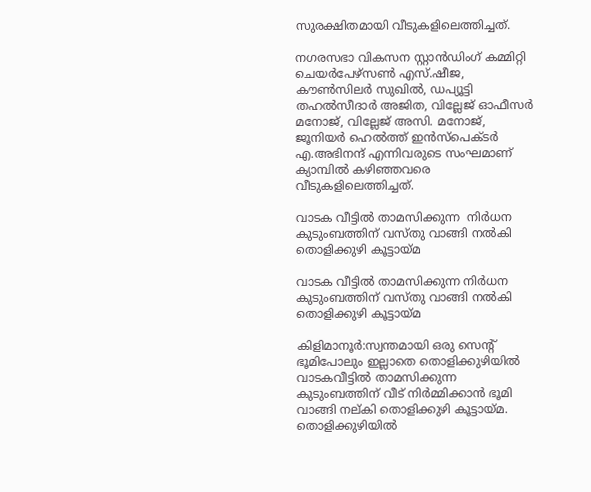സുരക്ഷിതമായി വീടുകളിലെത്തിച്ചത്.

നഗരസഭാ വികസന സ്റ്റാൻഡിംഗ് കമ്മിറ്റി ചെയർപേഴ്സൺ എസ്.ഷീജ, കൗൺസിലർ സുഖിൽ, ഡപ്യൂട്ടി തഹൽസീദാർ അജിത, വില്ലേജ് ഓഫീസർ മനോജ്, വില്ലേജ് അസി. മനോജ്, ജൂനിയർ ഹെൽത്ത് ഇൻസ്പെക്ടർ എ.അഭിനന്ദ് എന്നിവരുടെ സംഘമാണ് ക്യാമ്പിൽ കഴിഞ്ഞവരെ വീടുകളിലെത്തിച്ചത്.

വാടക വീട്ടിൽ താമസിക്കുന്ന  നിർധന കുടുംബത്തിന് വസ്തു വാങ്ങി നൽകി തൊളിക്കുഴി കൂട്ടായ്മ

വാടക വീട്ടിൽ താമസിക്കുന്ന നിർധന കുടുംബത്തിന് വസ്തു വാങ്ങി നൽകി തൊളിക്കുഴി കൂട്ടായ്മ

കിളിമാനൂർ:സ്വന്തമായി ഒരു സെന്റ് ഭൂമിപോലും ഇല്ലാതെ തൊളിക്കുഴിയിൽ വാടകവീട്ടിൽ താമസിക്കുന്ന കുടുംബത്തിന് വീട് നിർമ്മിക്കാൻ ഭൂമി വാങ്ങി നല്കി തൊളിക്കുഴി കൂട്ടായ്മ. തൊളിക്കുഴിയിൽ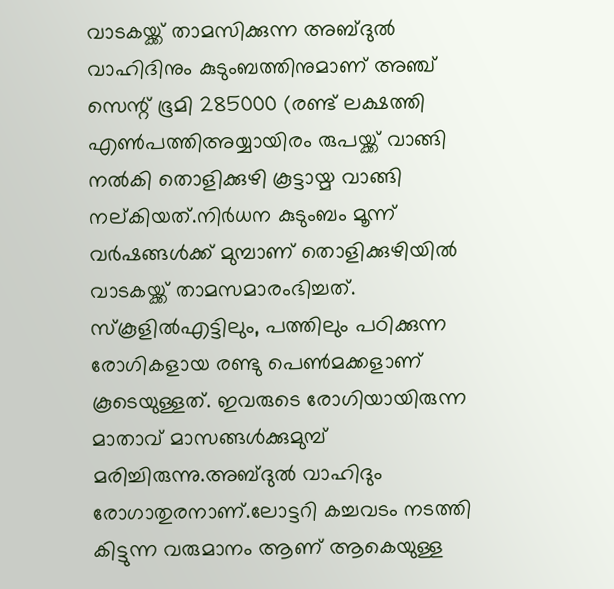വാടകയ്ക്ക് താമസിക്കുന്ന അബ്ദുൽ വാഹിദിനും കുടുംബത്തിനുമാണ് അഞ്ച് സെന്റ് ഭൂമി 285000 (രണ്ട് ലക്ഷത്തി എൺപത്തിഅയ്യായിരം രുപയ്ക്ക് വാങ്ങി നൽകി തൊളിക്കുഴി കൂട്ടായ്മ വാങ്ങി നല്കിയത്.നിർധന കുടുംബം മൂന്ന് വർഷങ്ങൾക്ക് മുമ്പാണ് തൊളിക്കുഴിയിൽ വാടകയ്ക്ക് താമസമാരംഭിച്ചത്. സ്കൂളിൽഎട്ടിലും, പത്തിലും പഠിക്കുന്ന രോഗികളായ രണ്ടു പെൺമക്കളാണ് കൂടെയുള്ളത്. ഇവരുടെ രോഗിയായിരുന്ന മാതാവ് മാസങ്ങൾക്കുമുമ്പ് മരിച്ചിരുന്നു.അബ്ദുൽ വാഹിദും രോഗാതുരനാണ്.ലോട്ടറി കച്ചവടം നടത്തി കിട്ടുന്ന വരുമാനം ആണ് ആകെയുള്ള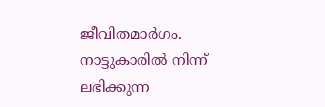ജീവിതമാർഗം. നാട്ടുകാരിൽ നിന്ന് ലഭിക്കുന്ന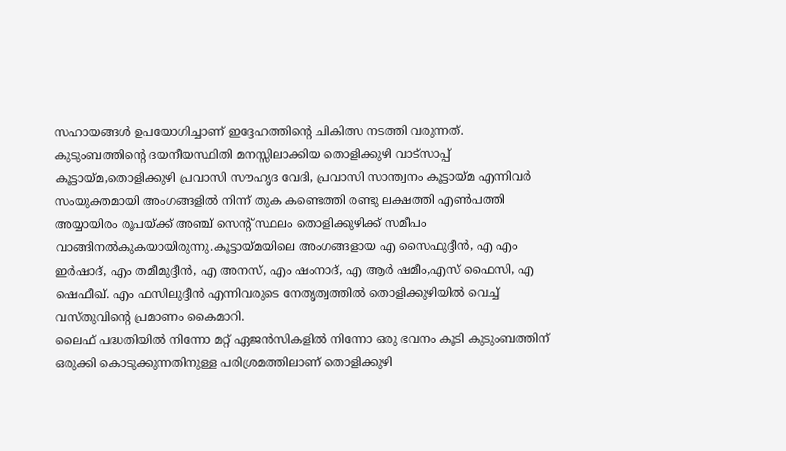സഹായങ്ങൾ ഉപയോഗിച്ചാണ് ഇദ്ദേഹത്തിന്റെ ചികിത്സ നടത്തി വരുന്നത്.
കുടുംബത്തിന്റെ ദയനീയസ്ഥിതി മനസ്സിലാക്കിയ തൊളിക്കുഴി വാട്സാപ്പ് കൂട്ടായ്മ,തൊളിക്കുഴി പ്രവാസി സൗഹൃദ വേദി, പ്രവാസി സാന്ത്വനം കൂട്ടായ്മ എന്നിവർ സംയുക്തമായി അംഗങ്ങളിൽ നിന്ന് തുക കണ്ടെത്തി രണ്ടു ലക്ഷത്തി എൺപത്തി അയ്യായിരം രൂപയ്ക്ക് അഞ്ച് സെന്റ് സ്ഥലം തൊളിക്കുഴിക്ക് സമീപം വാങ്ങിനൽകുകയായിരുന്നു.കൂട്ടായ്മയിലെ അംഗങ്ങളായ എ സൈഫുദ്ദീൻ, എ എം ഇർഷാദ്, എം തമീമുദ്ദീൻ, എ അനസ്, എം ഷംനാദ്, എ ആർ ഷമീം,എസ് ഫൈസി, എ ഷെഫീഖ്. എം ഫസിലുദ്ദീൻ എന്നിവരുടെ നേതൃത്വത്തിൽ തൊളിക്കുഴിയിൽ വെച്ച് വസ്തുവിന്റെ പ്രമാണം കൈമാറി.
ലൈഫ് പദ്ധതിയിൽ നിന്നോ മറ്റ് ഏജൻസികളിൽ നിന്നോ ഒരു ഭവനം കൂടി കുടുംബത്തിന് ഒരുക്കി കൊടുക്കുന്നതിനുള്ള പരിശ്രമത്തിലാണ് തൊളിക്കുഴി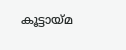കൂട്ടായ്മ